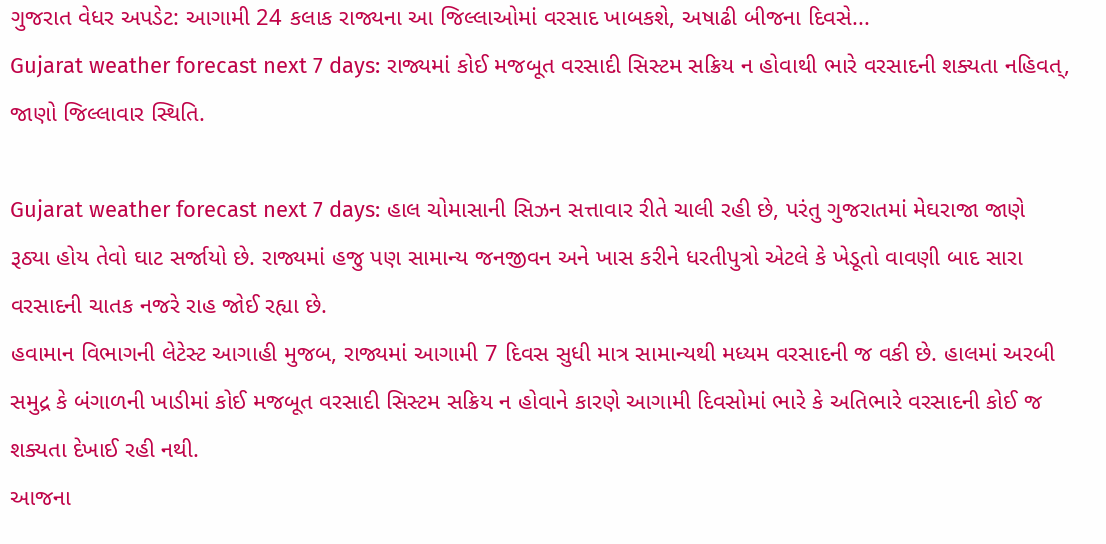ગુજરાત વેધર અપડેટ: આગામી 24 કલાક રાજ્યના આ જિલ્લાઓમાં વરસાદ ખાબકશે, અષાઢી બીજના દિવસે...
Gujarat weather forecast next 7 days: રાજ્યમાં કોઈ મજબૂત વરસાદી સિસ્ટમ સક્રિય ન હોવાથી ભારે વરસાદની શક્યતા નહિવત્, જાણો જિલ્લાવાર સ્થિતિ.

Gujarat weather forecast next 7 days: હાલ ચોમાસાની સિઝન સત્તાવાર રીતે ચાલી રહી છે, પરંતુ ગુજરાતમાં મેઘરાજા જાણે રૂઠ્યા હોય તેવો ઘાટ સર્જાયો છે. રાજ્યમાં હજુ પણ સામાન્ય જનજીવન અને ખાસ કરીને ધરતીપુત્રો એટલે કે ખેડૂતો વાવણી બાદ સારા વરસાદની ચાતક નજરે રાહ જોઈ રહ્યા છે.
હવામાન વિભાગની લેટેસ્ટ આગાહી મુજબ, રાજ્યમાં આગામી 7 દિવસ સુધી માત્ર સામાન્યથી મધ્યમ વરસાદની જ વકી છે. હાલમાં અરબી સમુદ્ર કે બંગાળની ખાડીમાં કોઈ મજબૂત વરસાદી સિસ્ટમ સક્રિય ન હોવાને કારણે આગામી દિવસોમાં ભારે કે અતિભારે વરસાદની કોઈ જ શક્યતા દેખાઈ રહી નથી.
આજના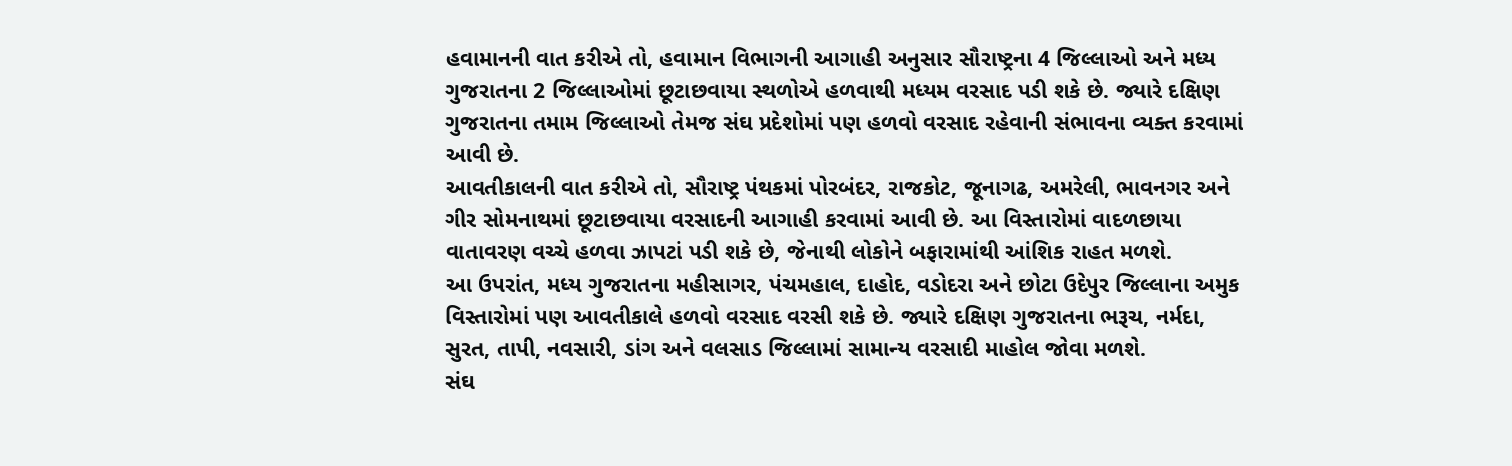હવામાનની વાત કરીએ તો, હવામાન વિભાગની આગાહી અનુસાર સૌરાષ્ટ્રના 4 જિલ્લાઓ અને મધ્ય ગુજરાતના 2 જિલ્લાઓમાં છૂટાછવાયા સ્થળોએ હળવાથી મધ્યમ વરસાદ પડી શકે છે. જ્યારે દક્ષિણ ગુજરાતના તમામ જિલ્લાઓ તેમજ સંઘ પ્રદેશોમાં પણ હળવો વરસાદ રહેવાની સંભાવના વ્યક્ત કરવામાં આવી છે.
આવતીકાલની વાત કરીએ તો, સૌરાષ્ટ્ર પંથકમાં પોરબંદર, રાજકોટ, જૂનાગઢ, અમરેલી, ભાવનગર અને ગીર સોમનાથમાં છૂટાછવાયા વરસાદની આગાહી કરવામાં આવી છે. આ વિસ્તારોમાં વાદળછાયા વાતાવરણ વચ્ચે હળવા ઝાપટાં પડી શકે છે, જેનાથી લોકોને બફારામાંથી આંશિક રાહત મળશે.
આ ઉપરાંત, મધ્ય ગુજરાતના મહીસાગર, પંચમહાલ, દાહોદ, વડોદરા અને છોટા ઉદેપુર જિલ્લાના અમુક વિસ્તારોમાં પણ આવતીકાલે હળવો વરસાદ વરસી શકે છે. જ્યારે દક્ષિણ ગુજરાતના ભરૂચ, નર્મદા, સુરત, તાપી, નવસારી, ડાંગ અને વલસાડ જિલ્લામાં સામાન્ય વરસાદી માહોલ જોવા મળશે.
સંઘ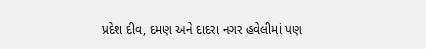પ્રદેશ દીવ, દમણ અને દાદરા નગર હવેલીમાં પણ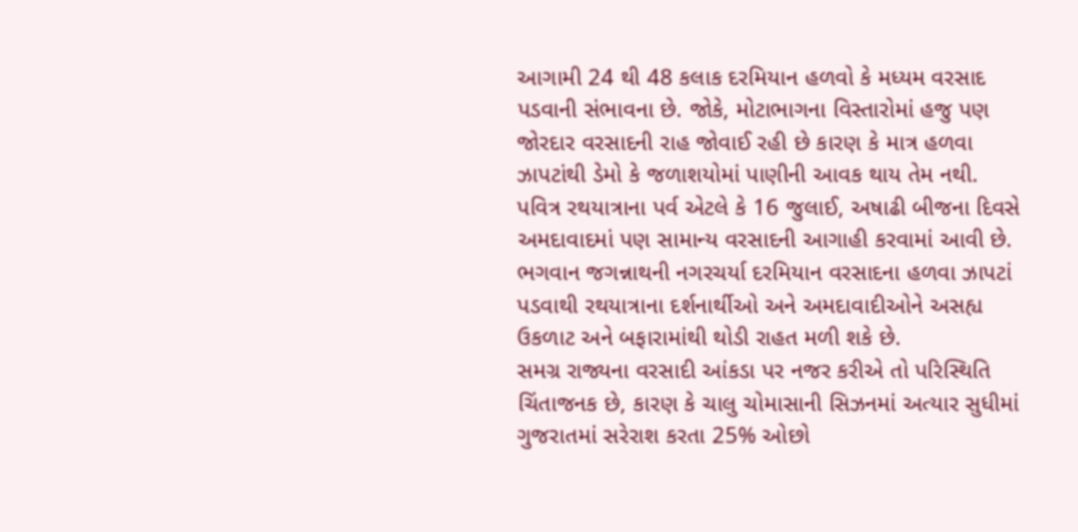આગામી 24 થી 48 કલાક દરમિયાન હળવો કે મધ્યમ વરસાદ પડવાની સંભાવના છે. જોકે, મોટાભાગના વિસ્તારોમાં હજુ પણ જોરદાર વરસાદની રાહ જોવાઈ રહી છે કારણ કે માત્ર હળવા ઝાપટાંથી ડેમો કે જળાશયોમાં પાણીની આવક થાય તેમ નથી.
પવિત્ર રથયાત્રાના પર્વ એટલે કે 16 જુલાઈ, અષાઢી બીજના દિવસે અમદાવાદમાં પણ સામાન્ય વરસાદની આગાહી કરવામાં આવી છે. ભગવાન જગન્નાથની નગરચર્યા દરમિયાન વરસાદના હળવા ઝાપટાં પડવાથી રથયાત્રાના દર્શનાર્થીઓ અને અમદાવાદીઓને અસહ્ય ઉકળાટ અને બફારામાંથી થોડી રાહત મળી શકે છે.
સમગ્ર રાજ્યના વરસાદી આંકડા પર નજર કરીએ તો પરિસ્થિતિ ચિંતાજનક છે, કારણ કે ચાલુ ચોમાસાની સિઝનમાં અત્યાર સુધીમાં ગુજરાતમાં સરેરાશ કરતા 25% ઓછો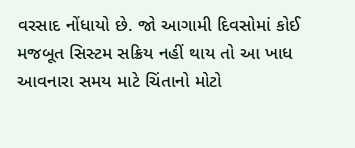વરસાદ નોંધાયો છે. જો આગામી દિવસોમાં કોઈ મજબૂત સિસ્ટમ સક્રિય નહીં થાય તો આ ખાધ આવનારા સમય માટે ચિંતાનો મોટો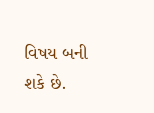વિષય બની શકે છે.